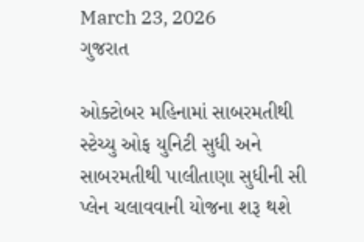March 23, 2026
ગુજરાત

ઓક્‍ટોબર મહિનામાં સાબરમતીથી સ્‍ટેચ્‍યુ ઓફ યુનિટી સુધી અને સાબરમતીથી પાલીતાણા સુધીની સી પ્‍લેન ચલાવવાની યોજના શરૂ થશે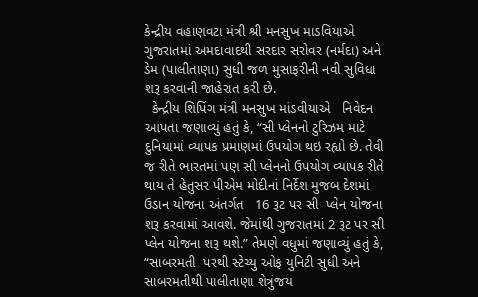કેન્દ્રીય વહાણવટા મંત્રી શ્રી મનસુખ માડવિયાએ ગુજરાતમાં અમદાવાદથી સરદાર સરોવર (નર્મદા) અને ડેમ (પાલીતાણા) સુધી જળ મુસાફરીની નવી સુવિધા શરૂ કરવાની જાહેરાત કરી છે.
  કેન્દ્રીય શિપિંગ મંત્રી મનસુખ માંડવીયાએ   નિવેદન આપતા જણાવ્યું હતું કે, “સી પ્લેનનો ટુરિઝમ માટે દુનિયામાં વ્યાપક પ્રમાણમાં ઉપયોગ થઇ રહ્યો છે. તેવી જ રીતે ભારતમાં પણ સી પ્લેનનો ઉપયોગ વ્યાપક રીતે થાય તે હેતુસર પીએમ મોદીનાં નિર્દેશ મુજબ દેશમાં ઉડાન યોજના અંતર્ગત   16 રૂટ પર સી  પ્લેન યોજના શરૂ કરવામાં આવશે. જેમાંથી ગુજરાતમાં 2 રૂટ પર સી પ્લેન યોજના શરૂ થશે.” તેમણે વધુમાં જણાવ્યું હતું કે, “સાબરમતી  પરથી સ્ટેચ્યુ ઓફ યુનિટી સુધી અને સાબરમતીથી પાલીતાણા શેત્રુંજય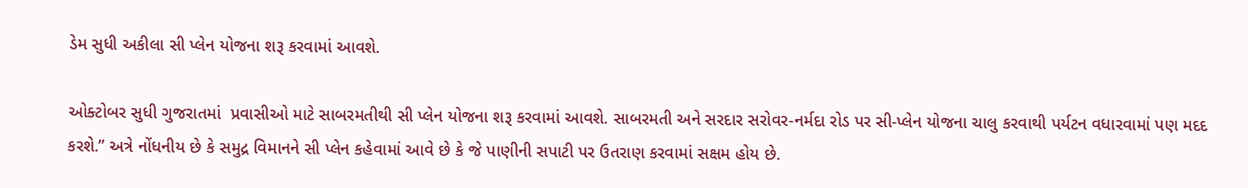ડેમ સુધી અકીલા સી પ્લેન યોજના શરૂ કરવામાં આવશે.

ઓક્ટોબર સુધી ગુજરાતમાં  પ્રવાસીઓ માટે સાબરમતીથી સી પ્લેન યોજના શરૂ કરવામાં આવશે. સાબરમતી અને સરદાર સરોવર-નર્મદા રોડ પર સી-પ્લેન યોજના ચાલુ કરવાથી પર્યટન વધારવામાં પણ મદદ કરશે.” અત્રે નોંધનીય છે કે સમુદ્ર વિમાનને સી પ્લેન કહેવામાં આવે છે કે જે પાણીની સપાટી પર ઉતરાણ કરવામાં સક્ષમ હોય છે.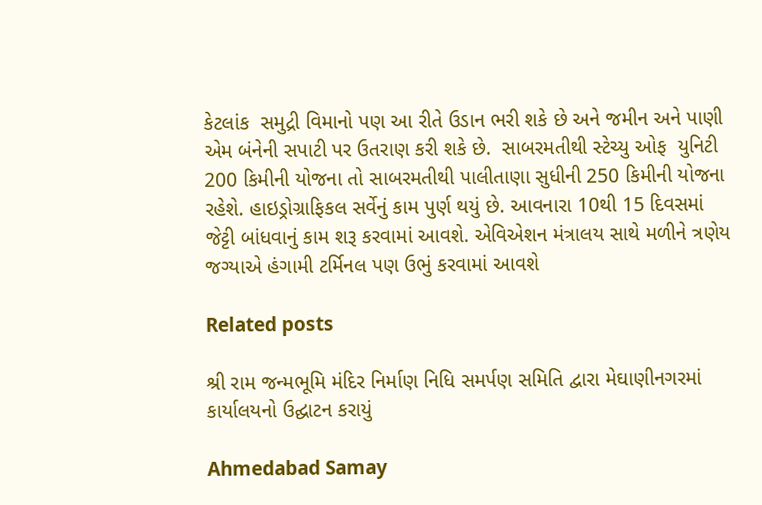કેટલાંક  સમુદ્રી વિમાનો પણ આ રીતે ઉડાન ભરી શકે છે અને જમીન અને પાણી એમ બંનેની સપાટી પર ઉતરાણ કરી શકે છે.  સાબરમતીથી સ્ટેચ્યુ ઓફ  યુનિટી 200 કિમીની યોજના તો સાબરમતીથી પાલીતાણા સુધીની 250 કિમીની યોજના રહેશે. હાઇડ્રોગ્રાફિકલ સર્વેનું કામ પુર્ણ થયું છે. આવનારા 10થી 15 દિવસમાં  જેટ્ટી બાંધવાનું કામ શરૂ કરવામાં આવશે. એવિએશન મંત્રાલય સાથે મળીને ત્રણેય જગ્યાએ હંગામી ટર્મિનલ પણ ઉભું કરવામાં આવશે

Related posts

શ્રી રામ જન્મભૂમિ મંદિર નિર્માણ નિધિ સમર્પણ સમિતિ દ્વારા મેઘાણીનગરમાં કાર્યાલયનો ઉદ્ઘાટન કરાયું

Ahmedabad Samay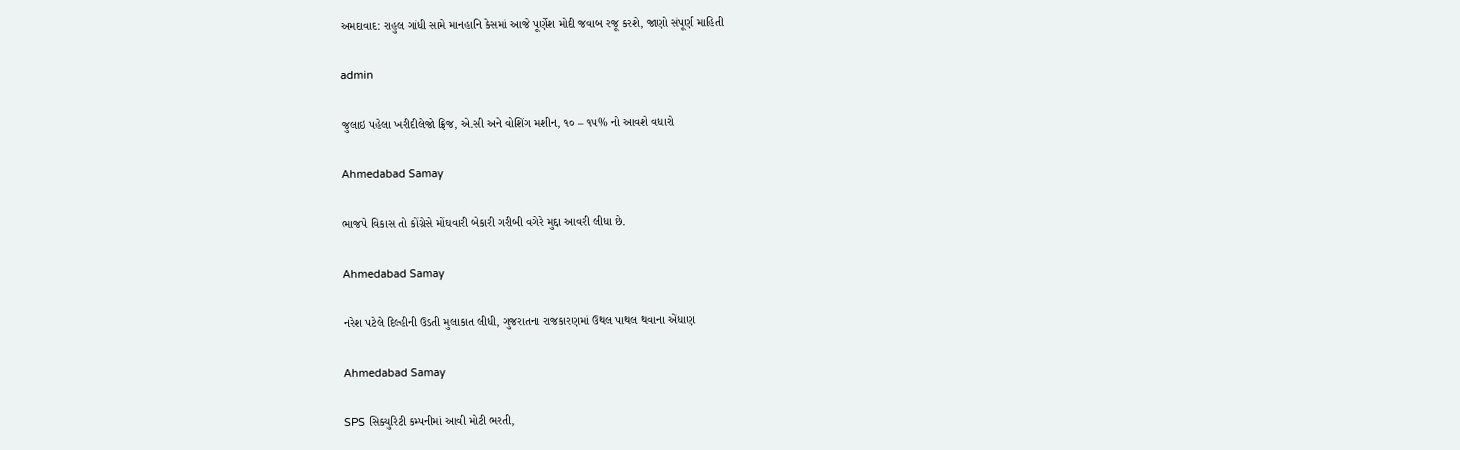અમદાવાદ: રાહુલ ગાંધી સામે માનહાનિ કેસમાં આજે પૂર્ણેશ મોદી જવાબ રજૂ કરશે, જાણો સંપૂર્ણ માહિતી

admin

જુલાઇ પહેલા ખરીદીલેજો ફ્રિજ, એ.સી અને વોશિંગ મશીન, ૧૦ – ૧૫% નો આવશે વધારો

Ahmedabad Samay

ભાજપે વિકાસ તો કોંગ્રેસે મોંઘવારી બેકારી ગરીબી વગેરે મુદ્દા આવરી લીધા છે.

Ahmedabad Samay

નરેશ પટેલે દિલ્હીની ઉડતી મુલાકાત લીધી, ગુજરાતના રાજકારણમાં ઉથલ પાથલ થવાના એંધાણ

Ahmedabad Samay

SPS સિક્યુરિટી કમ્પનીમાં આવી મોટી ભરતી,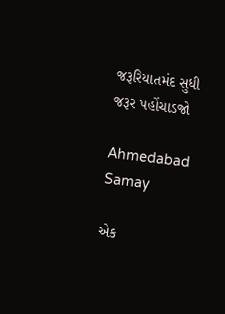જરૂરિયાતમંદ સુધી જરૂર પહોંચાડજો

Ahmedabad Samay

એક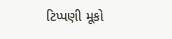ટિપ્પણી મૂકો